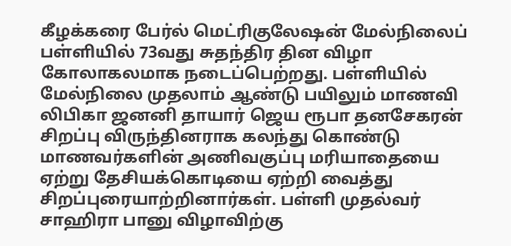கீழக்கரை பேர்ல் மெட்ரிகுலேஷன் மேல்நிலைப் பள்ளியில் 73வது சுதந்திர தின விழா கோலாகலமாக நடைப்பெற்றது. பள்ளியில் மேல்நிலை முதலாம் ஆண்டு பயிலும் மாணவி லிபிகா ஜனனி தாயார் ஜெய ரூபா தனசேகரன் சிறப்பு விருந்தினராக கலந்து கொண்டு மாணவர்களின் அணிவகுப்பு மரியாதையை ஏற்று தேசியக்கொடியை ஏற்றி வைத்து சிறப்புரையாற்றினார்கள். பள்ளி முதல்வர் சாஹிரா பானு விழாவிற்கு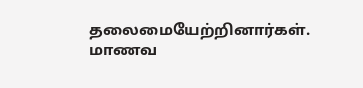தலைமையேற்றினார்கள். மாணவ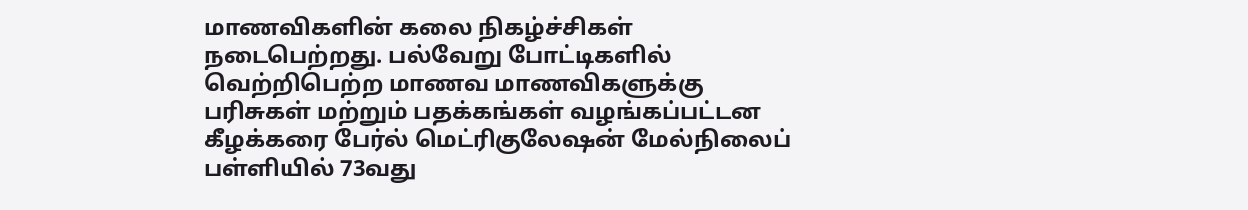மாணவிகளின் கலை நிகழ்ச்சிகள் நடைபெற்றது. பல்வேறு போட்டிகளில் வெற்றிபெற்ற மாணவ மாணவிகளுக்கு பரிசுகள் மற்றும் பதக்கங்கள் வழங்கப்பட்டன
கீழக்கரை பேர்ல் மெட்ரிகுலேஷன் மேல்நிலைப் பள்ளியில் 73வது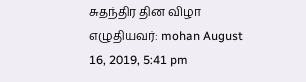சுதந்திர தின விழா
எழுதியவர்: mohan August 16, 2019, 5:41 pm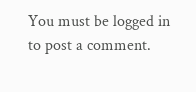You must be logged in to post a comment.